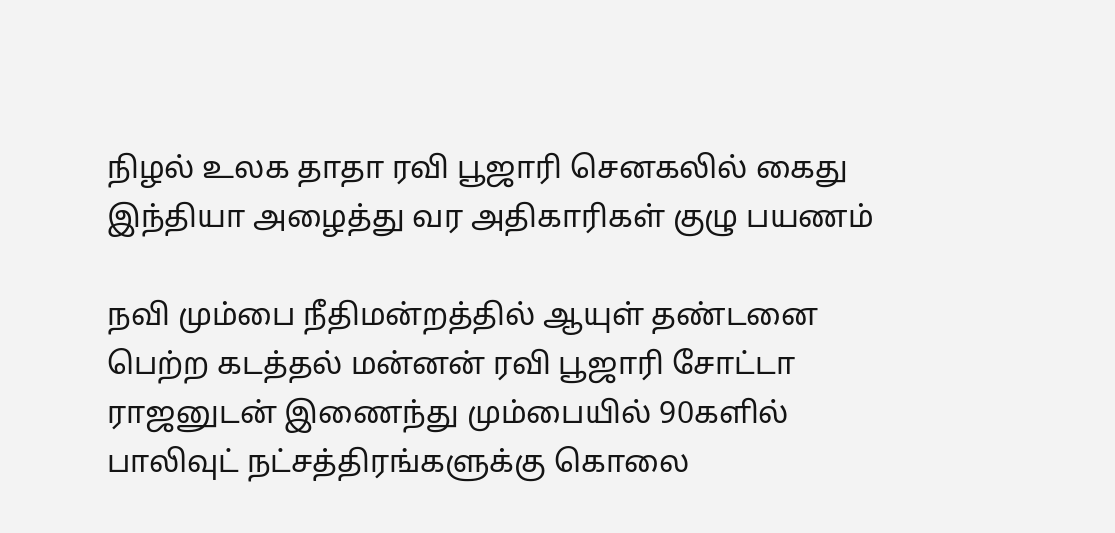நிழல் உலக தாதா ரவி பூஜாரி செனகலில் கைது இந்தியா அழைத்து வர அதிகாரிகள் குழு பயணம்

நவி மும்பை நீதிமன்றத்தில் ஆயுள் தண்டனை பெற்ற கடத்தல் மன்னன் ரவி பூஜாரி சோட்டா ராஜனுடன் இணைந்து மும்பையில் 90களில் பாலிவுட் நட்சத்திரங்களுக்கு கொலை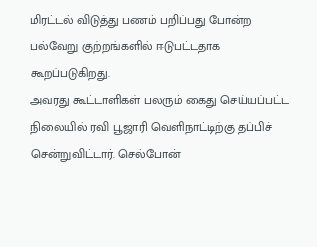மிரட்டல் விடுத்து பணம் பறிப்பது போன்ற பல்வேறு குற்றங்களில் ஈடுபட்டதாக கூறப்படுகிறது.
அவரது கூட்டாளிகள் பலரும் கைது செய்யப்பட்ட நிலையில் ரவி பூஜாரி வெளிநாட்டிற்கு தப்பிச் சென்றுவிட்டார். செல்போன்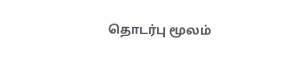தொடர்பு மூலம்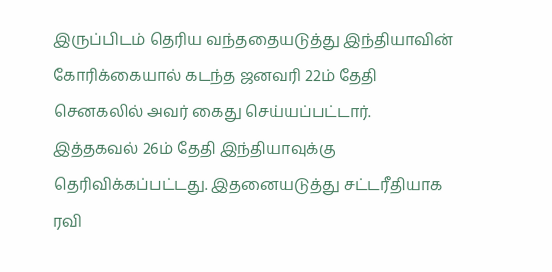இருப்பிடம் தெரிய வந்ததையடுத்து இந்தியாவின் கோரிக்கையால் கடந்த ஜனவரி 22ம் தேதி செனகலில் அவர் கைது செய்யப்பட்டார். இத்தகவல் 26ம் தேதி இந்தியாவுக்கு தெரிவிக்கப்பட்டது. இதனையடுத்து சட்டரீதியாக ரவி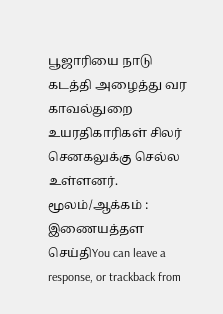பூஜாரியை நாடு கடத்தி அழைத்து வர காவல்துறை உயரதிகாரிகள் சிலர் செனகலுக்கு செல்ல உள்ளனர்.
மூலம்/ஆக்கம் : இணையத்தள செய்திYou can leave a response, or trackback from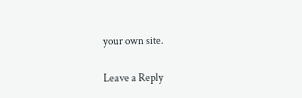your own site.

Leave a Reply